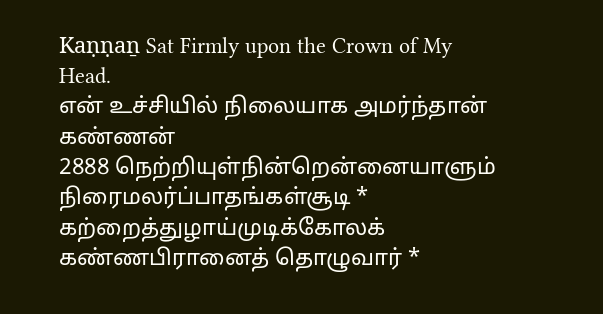Kaṇṇaṉ Sat Firmly upon the Crown of My Head.
என் உச்சியில் நிலையாக அமர்ந்தான் கண்ணன்
2888 நெற்றியுள்நின்றென்னையாளும் நிரைமலர்ப்பாதங்கள்சூடி *
கற்றைத்துழாய்முடிக்கோலக் கண்ணபிரானைத் தொழுவார் *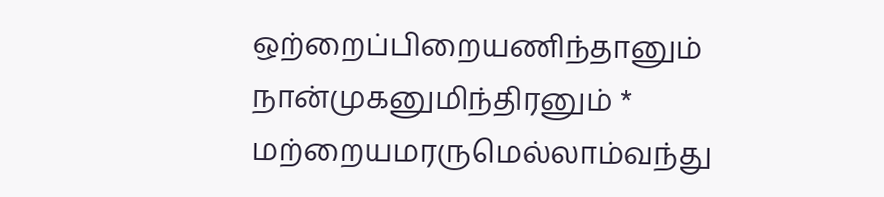ஒற்றைப்பிறையணிந்தானும் நான்முகனுமிந்திரனும் *
மற்றையமரருமெல்லாம்வந்து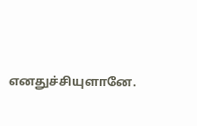எனதுச்சியுளானே.